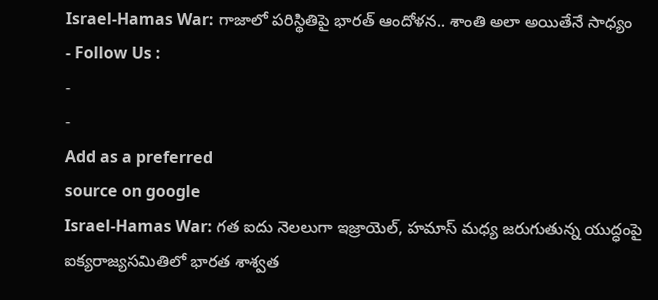Israel-Hamas War: గాజాలో పరిస్థితిపై భారత్ ఆందోళన.. శాంతి అలా అయితేనే సాధ్యం
- Follow Us :
-
-
Add as a preferred
source on google
Israel-Hamas War: గత ఐదు నెలలుగా ఇజ్రాయెల్, హమాస్ మధ్య జరుగుతున్న యుద్ధంపై ఐక్యరాజ్యసమితిలో భారత శాశ్వత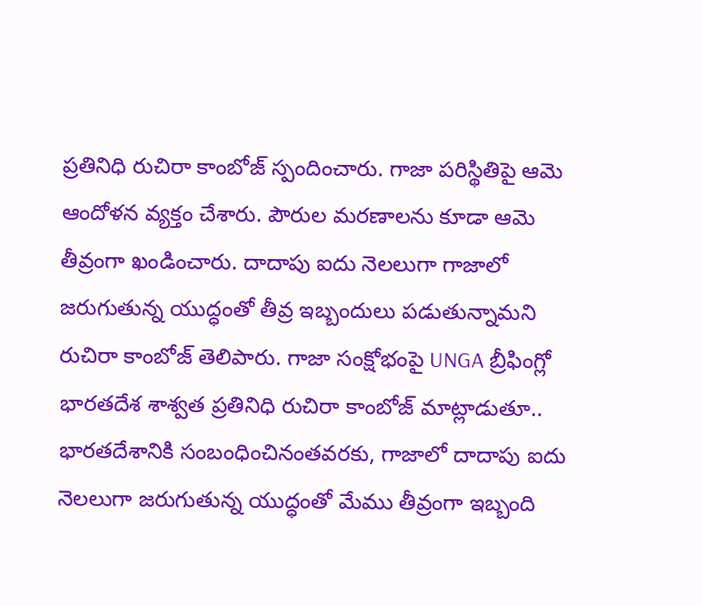ప్రతినిధి రుచిరా కాంబోజ్ స్పందించారు. గాజా పరిస్థితిపై ఆమె ఆందోళన వ్యక్తం చేశారు. పౌరుల మరణాలను కూడా ఆమె తీవ్రంగా ఖండించారు. దాదాపు ఐదు నెలలుగా గాజాలో జరుగుతున్న యుద్ధంతో తీవ్ర ఇబ్బందులు పడుతున్నామని రుచిరా కాంబోజ్ తెలిపారు. గాజా సంక్షోభంపై UNGA బ్రీఫింగ్లో భారతదేశ శాశ్వత ప్రతినిధి రుచిరా కాంబోజ్ మాట్లాడుతూ.. భారతదేశానికి సంబంధించినంతవరకు, గాజాలో దాదాపు ఐదు నెలలుగా జరుగుతున్న యుద్ధంతో మేము తీవ్రంగా ఇబ్బంది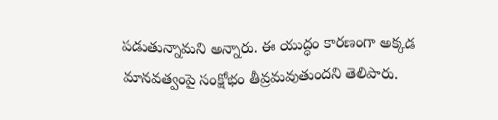పడుతున్నామని అన్నారు. ఈ యుద్ధం కారణంగా అక్కడ మానవత్వంపై సంక్షోభం తీవ్రమవుతుందని తెలిపారు.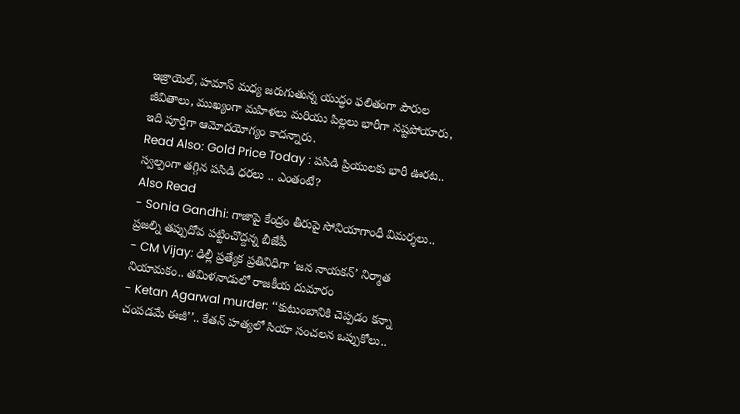ఇజ్రాయెల్, హమాస్ మధ్య జరుగుతున్న యుద్ధం ఫలితంగా పౌరుల జీవితాలు, ముఖ్యంగా మహిళలు మరియు పిల్లలు భారీగా నష్టపోయారు, ఇది పూర్తిగా ఆమోదయోగ్యం కాదన్నారు.
Read Also: Gold Price Today : పసిడి ప్రియులకు భారీ ఊరట.. స్వల్పంగా తగ్గిన పసిడి ధరలు .. ఎంతంటే?
Also Read
- Sonia Gandhi: గాజాపై కేంద్రం తీరుపై సోనియాగాంధీ విమర్శలు.. ప్రజల్ని తప్పుదోవ పట్టించొద్దన్న బీజేపీ
- CM Vijay: ఢిల్లీ ప్రత్యేక ప్రతినిధిగా ‘జన నాయకన్’ నిర్మాత నియామకం.. తమిళనాడులో రాజకీయ దుమారం
- Ketan Agarwal murder: ‘‘కుటుంబానికి చెప్పడం కన్నా చంపడమే ఈజీ’’.. కేతన్ హత్యలో సియా సంచలన ఒప్పుకోలు..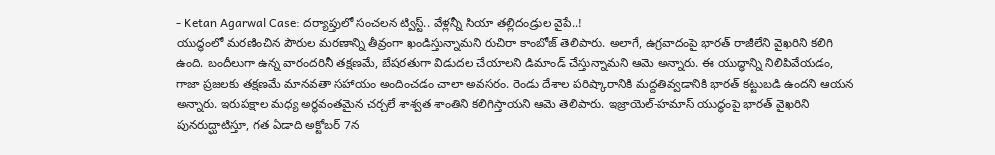- Ketan Agarwal Case: దర్యాప్తులో సంచలన ట్విస్ట్.. వేళ్లన్నీ సియా తల్లిదండ్రుల వైపే..!
యుద్ధంలో మరణించిన పౌరుల మరణాన్ని తీవ్రంగా ఖండిస్తున్నామని రుచిరా కాంబోజ్ తెలిపారు. అలాగే, ఉగ్రవాదంపై భారత్ రాజీలేని వైఖరిని కలిగి ఉంది. బందీలుగా ఉన్న వారందరినీ తక్షణమే, బేషరతుగా విడుదల చేయాలని డిమాండ్ చేస్తున్నామని ఆమె అన్నారు. ఈ యుద్ధాన్ని నిలిపివేయడం, గాజా ప్రజలకు తక్షణమే మానవతా సహాయం అందించడం చాలా అవసరం. రెండు దేశాల పరిష్కారానికి మద్దతివ్వడానికి భారత్ కట్టుబడి ఉందని ఆయన అన్నారు. ఇరుపక్షాల మధ్య అర్థవంతమైన చర్చలే శాశ్వత శాంతిని కలిగిస్తాయని ఆమె తెలిపారు. ఇజ్రాయెల్-హమాస్ యుద్ధంపై భారత్ వైఖరిని పునరుద్ఘాటిస్తూ, గత ఏడాది అక్టోబర్ 7న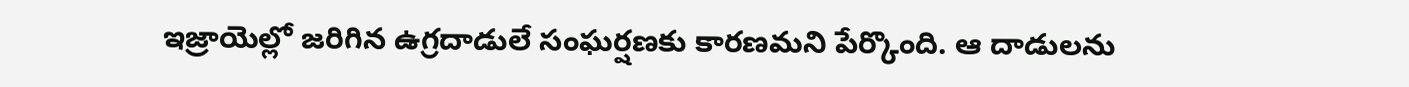ఇజ్రాయెల్లో జరిగిన ఉగ్రదాడులే సంఘర్షణకు కారణమని పేర్కొంది. ఆ దాడులను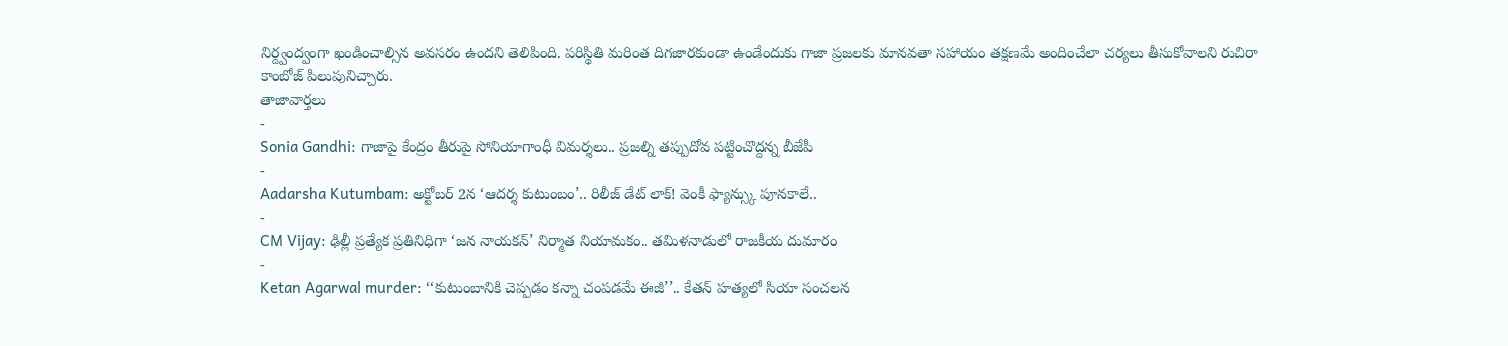నిర్ద్వంద్వంగా ఖండించాల్సిన అవసరం ఉందని తెలిపింది. పరిస్థితి మరింత దిగజారకుండా ఉండేందుకు గాజా ప్రజలకు మానవతా సహాయం తక్షణమే అందించేలా చర్యలు తీసుకోవాలని రుచిరా కాంబోజ్ పిలుపునిచ్చారు.
తాజావార్తలు
-
Sonia Gandhi: గాజాపై కేంద్రం తీరుపై సోనియాగాంధీ విమర్శలు.. ప్రజల్ని తప్పుదోవ పట్టించొద్దన్న బీజేపీ
-
Aadarsha Kutumbam: అక్టోబర్ 2న ‘ఆదర్శ కుటుంబం’.. రిలీజ్ డేట్ లాక్! వెంకీ ఫ్యాన్స్కు పూనకాలే..
-
CM Vijay: ఢిల్లీ ప్రత్యేక ప్రతినిధిగా ‘జన నాయకన్’ నిర్మాత నియామకం.. తమిళనాడులో రాజకీయ దుమారం
-
Ketan Agarwal murder: ‘‘కుటుంబానికి చెప్పడం కన్నా చంపడమే ఈజీ’’.. కేతన్ హత్యలో సియా సంచలన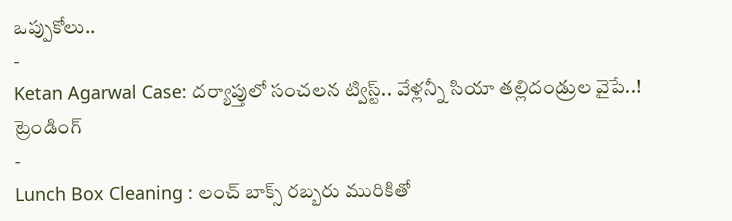ఒప్పుకోలు..
-
Ketan Agarwal Case: దర్యాప్తులో సంచలన ట్విస్ట్.. వేళ్లన్నీ సియా తల్లిదండ్రుల వైపే..!
ట్రెండింగ్
-
Lunch Box Cleaning : లంచ్ బాక్స్ రబ్బరు మురికితో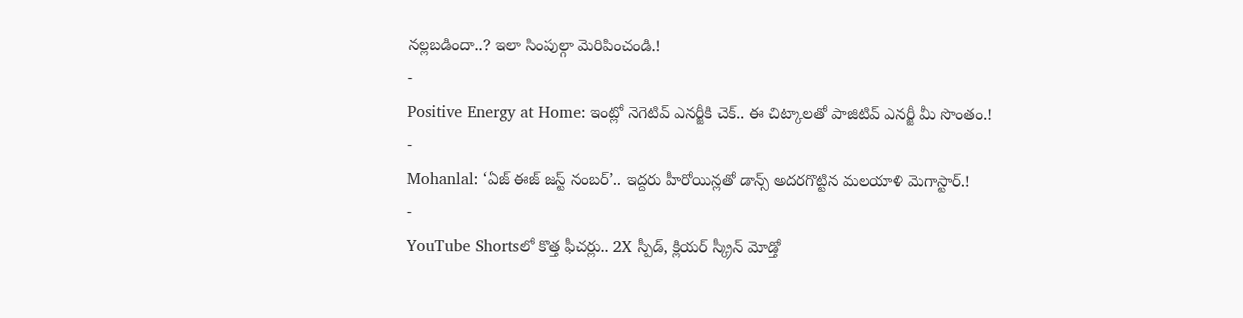నల్లబడిందా..? ఇలా సింపుల్గా మెరిపించండి.!
-
Positive Energy at Home: ఇంట్లో నెగెటివ్ ఎనర్జీకి చెక్.. ఈ చిట్కాలతో పాజిటివ్ ఎనర్జీ మీ సొంతం.!
-
Mohanlal: ‘ఏజ్ ఈజ్ జస్ట్ నంబర్’.. ఇద్దరు హీరోయిన్లతో డాన్స్ అదరగొట్టిన మలయాళి మెగాస్టార్.!
-
YouTube Shortsలో కొత్త ఫీచర్లు.. 2X స్పీడ్, క్లియర్ స్క్రీన్ మోడ్తో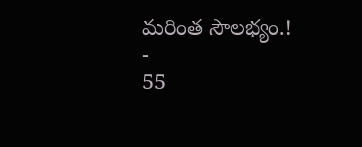మరింత సౌలభ్యం.!
-
55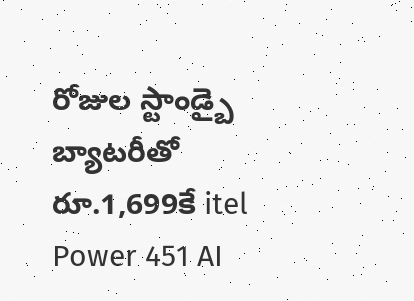రోజుల స్టాండ్బై బ్యాటరీతో రూ.1,699కే itel Power 451 AI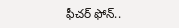ఫీచర్ ఫోన్..